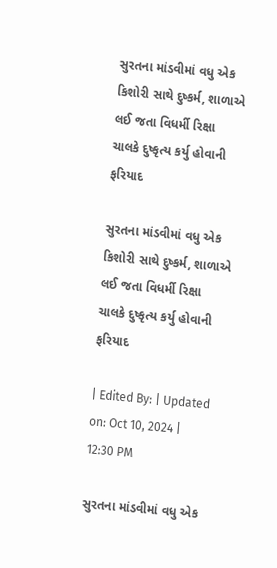સુરતના માંડવીમાં વધુ એક કિશોરી સાથે દુષ્કર્મ, શાળાએ લઈ જતા વિધર્મી રિક્ષા ચાલકે દુષ્કૃત્ય કર્યુ હોવાની ફરિયાદ

સુરતના માંડવીમાં વધુ એક કિશોરી સાથે દુષ્કર્મ, શાળાએ લઈ જતા વિધર્મી રિક્ષા ચાલકે દુષ્કૃત્ય કર્યુ હોવાની ફરિયાદ

| Edited By: | Updated on: Oct 10, 2024 | 12:30 PM

સુરતના માંડવીમાં વધુ એક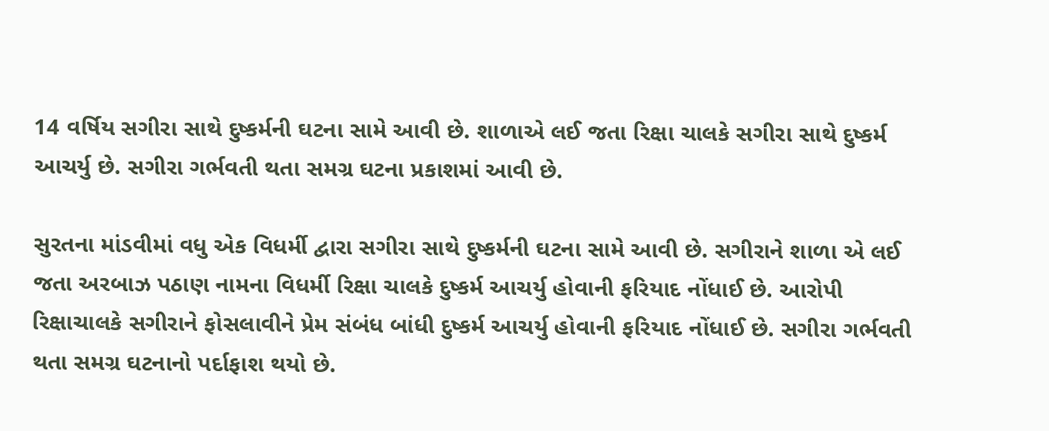14 વર્ષિય સગીરા સાથે દુષ્કર્મની ઘટના સામે આવી છે. શાળાએ લઈ જતા રિક્ષા ચાલકે સગીરા સાથે દુષ્કર્મ આચર્યુ છે. સગીરા ગર્ભવતી થતા સમગ્ર ઘટના પ્રકાશમાં આવી છે.

સુરતના માંડવીમાં વધુ એક વિધર્મી દ્વારા સગીરા સાથે દુષ્કર્મની ઘટના સામે આવી છે. સગીરાને શાળા એ લઈ જતા અરબાઝ પઠાણ નામના વિધર્મી રિક્ષા ચાલકે દુષ્કર્મ આચર્યુ હોવાની ફરિયાદ નોંધાઈ છે. આરોપી રિક્ષાચાલકે સગીરાને ફોસલાવીને પ્રેમ સંબંધ બાંધી દુષ્કર્મ આચર્યુ હોવાની ફરિયાદ નોંધાઈ છે. સગીરા ગર્ભવતી થતા સમગ્ર ઘટનાનો પર્દાફાશ થયો છે.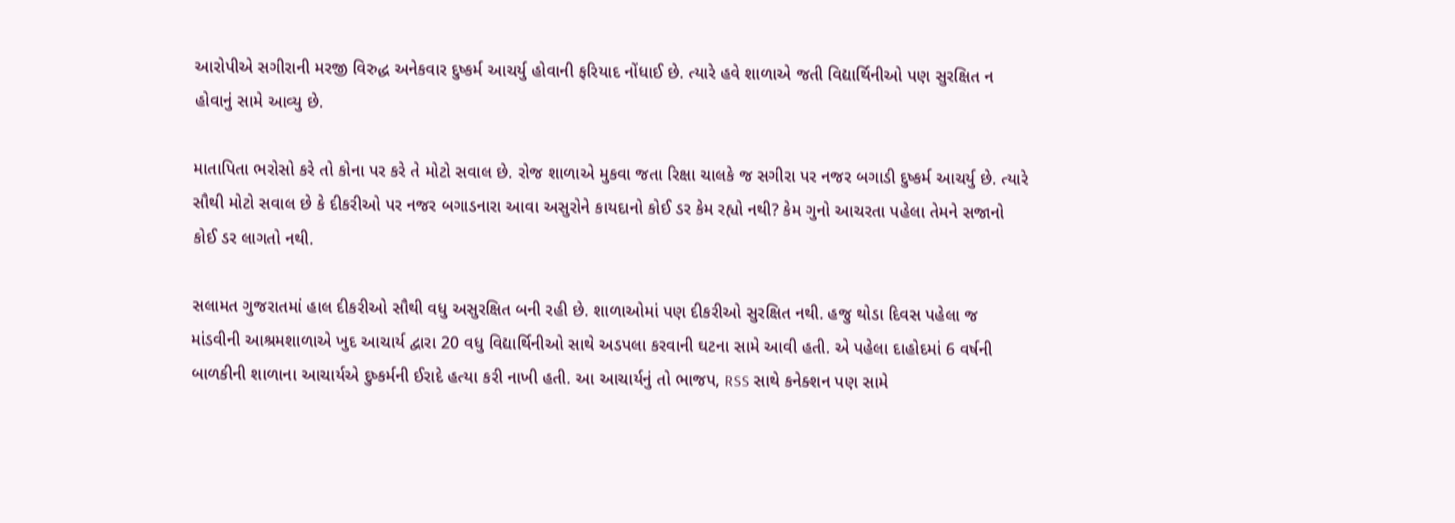આરોપીએ સગીરાની મરજી વિરુદ્ધ અનેકવાર દુષ્કર્મ આચર્યુ હોવાની ફરિયાદ નોંધાઈ છે. ત્યારે હવે શાળાએ જતી વિદ્યાર્થિનીઓ પણ સુરક્ષિત ન હોવાનું સામે આવ્યુ છે.

માતાપિતા ભરોસો કરે તો કોના પર કરે તે મોટો સવાલ છે. રોજ શાળાએ મુકવા જતા રિક્ષા ચાલકે જ સગીરા પર નજર બગાડી દુષ્કર્મ આચર્યુ છે. ત્યારે સૌથી મોટો સવાલ છે કે દીકરીઓ પર નજર બગાડનારા આવા અસુરોને કાયદાનો કોઈ ડર કેમ રહ્યો નથી? કેમ ગુનો આચરતા પહેલા તેમને સજાનો કોઈ ડર લાગતો નથી.

સલામત ગુજરાતમાં હાલ દીકરીઓ સૌથી વધુ અસુરક્ષિત બની રહી છે. શાળાઓમાં પણ દીકરીઓ સુરક્ષિત નથી. હજુ થોડા દિવસ પહેલા જ માંડવીની આશ્રમશાળાએ ખુદ આચાર્ય દ્વારા 20 વધુ વિદ્યાર્થિનીઓ સાથે અડપલા કરવાની ઘટના સામે આવી હતી. એ પહેલા દાહોદમાં 6 વર્ષની બાળકીની શાળાના આચાર્યએ દુષ્કર્મની ઈરાદે હત્યા કરી નાખી હતી. આ આચાર્યનું તો ભાજપ, RSS સાથે કનેક્શન પણ સામે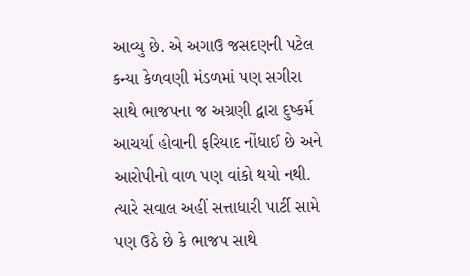આવ્યુ છે. એ અગાઉ જસદણની પટેલ કન્યા કેળવણી મંડળમાં પણ સગીરા સાથે ભાજપના જ અગ્રણી દ્વારા દુષ્કર્મ આચર્યા હોવાની ફરિયાદ નોંધાઈ છે અને આરોપીનો વાળ પણ વાંકો થયો નથી. ત્યારે સવાલ અહીં સત્તાધારી પાર્ટી સામે પણ ઉઠે છે કે ભાજપ સાથે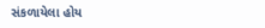સંકળાયેલા હોય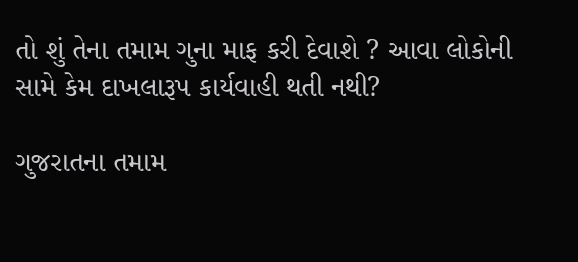તો શું તેના તમામ ગુના માફ કરી દેવાશે ? આવા લોકોની સામે કેમ દાખલારૂપ કાર્યવાહી થતી નથી?

ગુજરાતના તમામ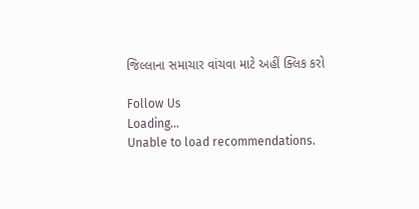જિલ્લાના સમાચાર વાંચવા માટે અહીં ક્લિક કરો

Follow Us
Loading...
Unable to load recommendations.